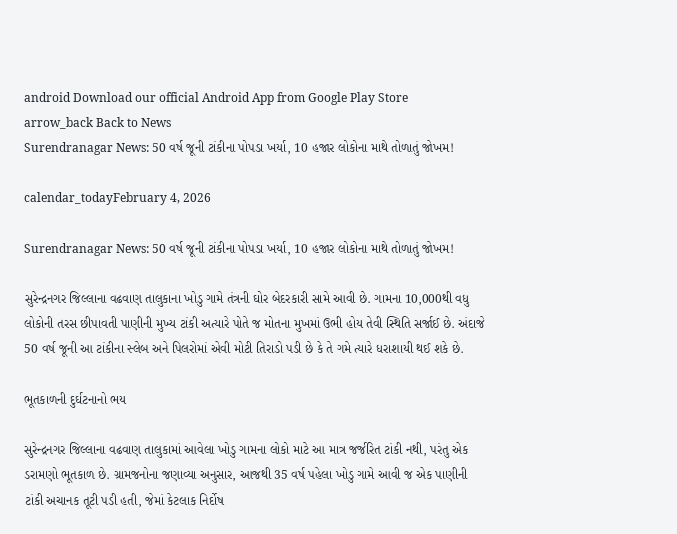android Download our official Android App from Google Play Store
arrow_back Back to News
Surendranagar News: 50 વર્ષ જૂની ટાંકીના પોપડા ખર્યા, 10 હજાર લોકોના માથે તોળાતું જોખમ!

calendar_todayFebruary 4, 2026

Surendranagar News: 50 વર્ષ જૂની ટાંકીના પોપડા ખર્યા, 10 હજાર લોકોના માથે તોળાતું જોખમ!

સુરેન્દ્રનગર જિલ્લાના વઢવાણ તાલુકાના ખોડુ ગામે તંત્રની ઘોર બેદરકારી સામે આવી છે. ગામના 10,000થી વધુ લોકોની તરસ છીપાવતી પાણીની મુખ્ય ટાંકી અત્યારે પોતે જ મોતના મુખમાં ઉભી હોય તેવી સ્થિતિ સર્જાઈ છે. અંદાજે 50 વર્ષ જૂની આ ટાંકીના સ્લેબ અને પિલરોમાં એવી મોટી તિરાડો પડી છે કે તે ગમે ત્યારે ધરાશાયી થઈ શકે છે.

ભૂતકાળની દુર્ઘટનાનો ભય

સુરેન્દ્રનગર જિલ્લાના વઢવાણ તાલુકામાં આવેલા ખોડુ ગામના લોકો માટે આ માત્ર જર્જરિત ટાંકી નથી, પરંતુ એક ડરામણો ભૂતકાળ છે. ગ્રામજનોના જણાવ્યા અનુસાર, આજથી 35 વર્ષ પહેલા ખોડુ ગામે આવી જ એક પાણીની ટાંકી અચાનક તૂટી પડી હતી, જેમાં કેટલાક નિર્દોષ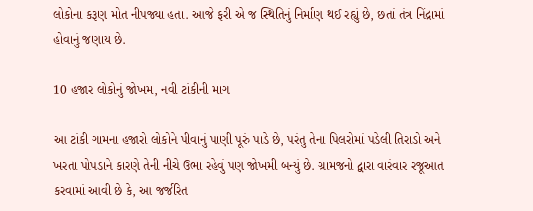લોકોના કરૂણ મોત નીપજ્યા હતા. આજે ફરી એ જ સ્થિતિનું નિર્માણ થઈ રહ્યું છે, છતાં તંત્ર નિંદ્રામાં હોવાનું જણાય છે.

10 હજાર લોકોનું જોખમ, નવી ટાંકીની માગ

આ ટાંકી ગામના હજારો લોકોને પીવાનું પાણી પૂરું પાડે છે, પરંતુ તેના પિલરોમાં પડેલી તિરાડો અને ખરતા પોપડાને કારણે તેની નીચે ઉભા રહેવું પણ જોખમી બન્યું છે. ગ્રામજનો દ્વારા વારંવાર રજૂઆત કરવામાં આવી છે કે, આ જર્જરિત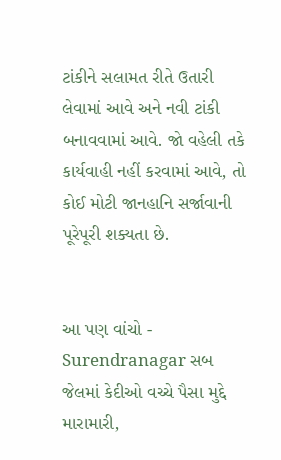ટાંકીને સલામત રીતે ઉતારી લેવામાં આવે અને નવી ટાંકી બનાવવામાં આવે. જો વહેલી તકે કાર્યવાહી નહીં કરવામાં આવે, તો કોઈ મોટી જાનહાનિ સર્જાવાની પૂરેપૂરી શક્યતા છે.


આ પણ વાંચો - Surendranagar સબ જેલમાં કેદીઓ વચ્ચે પૈસા મુદ્દે મારામારી,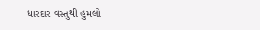ધારદાર વસ્તુથી હુમલો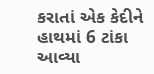કરાતાં એક કેદીને હાથમાં 6 ટાંકા આવ્યા